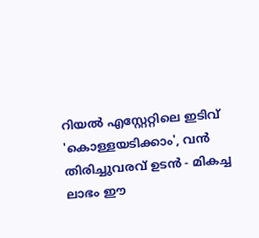റിയൽ എസ്റ്റേറ്റിലെ ഇടിവ് 'കൊള്ളയടിക്കാം', വൻ തിരിച്ചുവരവ് ഉടൻ - മികച്ച ലാഭം ഈ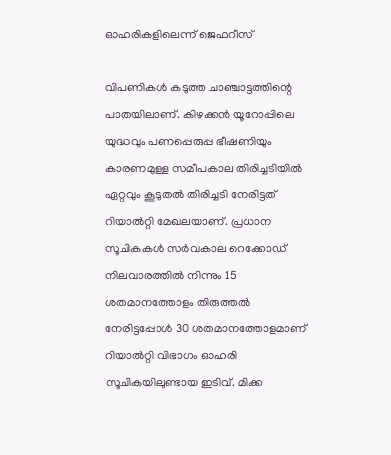ഓഹരികളിലെന്ന് ജെഫറീസ്

വിപണികള്‍ കടുത്ത ചാഞ്ചാട്ടത്തിന്റെ പാതയിലാണ്. കിഴക്കന്‍ യൂറോപ്പിലെ യുദ്ധവും പണപ്പെരുപ്പ ഭീഷണിയും കാരണമുള്ള സമീപകാല തിരിച്ചടിയില്‍ ഏറ്റവും കൂടുതല്‍ തിരിച്ചടി നേരിട്ടത് റിയാല്‍റ്റി മേഖലയാണ്. പ്രധാന സൂചികകള്‍ സര്‍വകാല റെക്കോഡ് നിലവാരത്തില്‍ നിന്നും 15 ശതമാനത്തോളം തിരുത്തല്‍ നേരിട്ടപ്പോള്‍ 30 ശതമാനത്തോളമാണ് റിയാല്‍റ്റി വിഭാഗം ഓഹരി സൂചികയിലുണ്ടായ ഇടിവ്. മിക്ക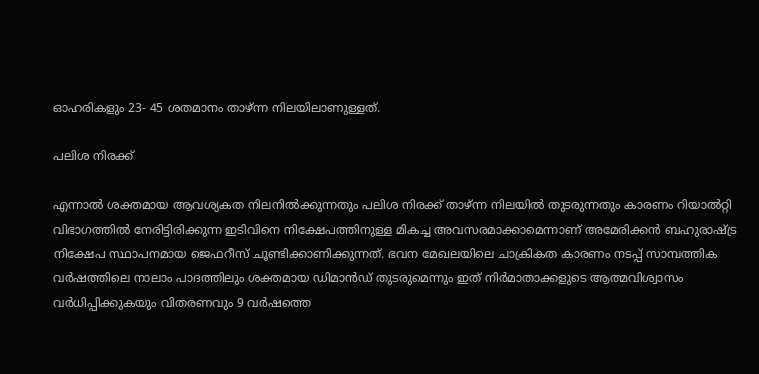ഓഹരികളും 23- 45 ശതമാനം താഴ്ന്ന നിലയിലാണുള്ളത്.

പലിശ നിരക്ക്

എന്നാല്‍ ശക്തമായ ആവശ്യകത നിലനില്‍ക്കുന്നതും പലിശ നിരക്ക് താഴ്ന്ന നിലയില്‍ തുടരുന്നതും കാരണം റിയാല്‍റ്റി വിഭാഗത്തില്‍ നേരിട്ടിരിക്കുന്ന ഇടിവിനെ നിക്ഷേപത്തിനുള്ള മികച്ച അവസരമാക്കാമെന്നാണ് അമേരിക്കന്‍ ബഹുരാഷ്ട്ര നിക്ഷേപ സ്ഥാപനമായ ജെഫറീസ് ചൂണ്ടിക്കാണിക്കുന്നത്. ഭവന മേഖലയിലെ ചാക്രികത കാരണം നടപ്പ് സാമ്പത്തിക വര്‍ഷത്തിലെ നാലാം പാദത്തിലും ശക്തമായ ഡിമാന്‍ഡ് തുടരുമെന്നും ഇത് നിര്‍മാതാക്കളുടെ ആത്മവിശ്വാസം വര്‍ധിപ്പിക്കുകയും വിതരണവും 9 വര്‍ഷത്തെ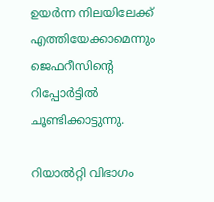ഉയര്‍ന്ന നിലയിലേക്ക് എത്തിയേക്കാമെന്നും ജെഫറീസിന്റെ റിപ്പോര്‍ട്ടില്‍ ചൂണ്ടിക്കാട്ടുന്നു.

റിയാല്‍റ്റി വിഭാഗം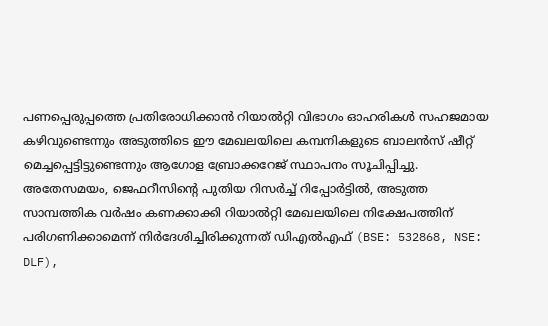പണപ്പെരുപ്പത്തെ പ്രതിരോധിക്കാന്‍ റിയാല്‍റ്റി വിഭാഗം ഓഹരികള്‍ സഹജമായ കഴിവുണ്ടെന്നും അടുത്തിടെ ഈ മേഖലയിലെ കമ്പനികളുടെ ബാലന്‍സ് ഷീറ്റ് മെച്ചപ്പെട്ടിട്ടുണ്ടെന്നും ആഗോള ബ്രോക്കറേജ് സ്ഥാപനം സൂചിപ്പിച്ചു. അതേസമയം, ജെഫറീസിന്റെ പുതിയ റിസര്‍ച്ച് റിപ്പോര്‍ട്ടില്‍, അടുത്ത സാമ്പത്തിക വര്‍ഷം കണക്കാക്കി റിയാല്‍റ്റി മേഖലയിലെ നിക്ഷേപത്തിന് പരിഗണിക്കാമെന്ന് നിര്‍ദേശിച്ചിരിക്കുന്നത് ഡിഎല്‍എഫ് (BSE: 532868, NSE: DLF),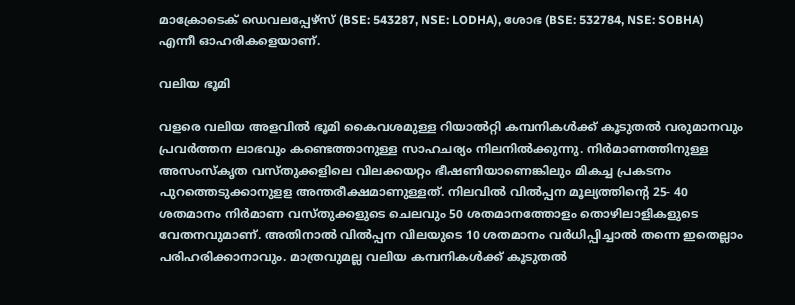മാക്രോടെക് ഡെവലപ്പേഴ്‌സ് (BSE: 543287, NSE: LODHA), ശോഭ (BSE: 532784, NSE: SOBHA) എന്നീ ഓഹരികളെയാണ്.

വലിയ ഭൂമി

വളരെ വലിയ അളവിൽ ഭൂമി കൈവശമുള്ള റിയാല്‍റ്റി കമ്പനികള്‍ക്ക് കൂടുതല്‍ വരുമാനവും പ്രവര്‍ത്തന ലാഭവും കണ്ടെത്താനുള്ള സാഹചര്യം നിലനില്‍ക്കുന്നു. നിര്‍മാണത്തിനുള്ള അസംസ്‌കൃത വസ്തുക്കളിലെ വിലക്കയറ്റം ഭീഷണിയാണെങ്കിലും മികച്ച പ്രകടനം പുറത്തെടുക്കാനുളള അന്തരീക്ഷമാണുള്ളത്. നിലവില്‍ വില്‍പ്പന മൂല്യത്തിന്റെ 25- 40 ശതമാനം നിര്‍മാണ വസ്തുക്കളുടെ ചെലവും 50 ശതമാനത്തോളം തൊഴിലാളികളുടെ വേതനവുമാണ്. അതിനാല്‍ വില്‍പ്പന വിലയുടെ 10 ശതമാനം വര്‍ധിപ്പിച്ചാല്‍ തന്നെ ഇതെല്ലാം പരിഹരിക്കാനാവും. മാത്രവുമല്ല വലിയ കമ്പനികള്‍ക്ക് കൂടുതല്‍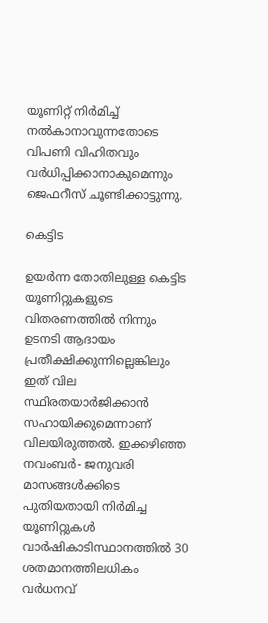യൂണിറ്റ് നിര്‍മിച്ച് നല്‍കാനാവുന്നതോടെ വിപണി വിഹിതവും വര്‍ധിപ്പിക്കാനാകുമെന്നും ജെഫറീസ് ചൂണ്ടിക്കാട്ടുന്നു.

കെട്ടിട

ഉയര്‍ന്ന തോതിലുള്ള കെട്ടിട യൂണിറ്റുകളുടെ വിതരണത്തില്‍ നിന്നും ഉടനടി ആദായം പ്രതീക്ഷിക്കുന്നില്ലെങ്കിലും ഇത് വില സ്ഥിരതയാര്‍ജിക്കാന്‍ സഹായിക്കുമെന്നാണ് വിലയിരുത്തല്‍. ഇക്കഴിഞ്ഞ നവംബര്‍- ജനുവരി മാസങ്ങള്‍ക്കിടെ പുതിയതായി നിര്‍മിച്ച യൂണിറ്റുകള്‍ വാര്‍ഷികാടിസ്ഥാനത്തില്‍ 30 ശതമാനത്തിലധികം വര്‍ധനവ്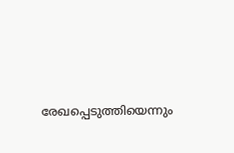രേഖപ്പെടുത്തിയെന്നും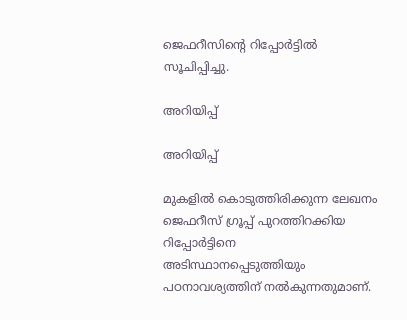ജെഫറീസിന്റെ റിപ്പോര്‍ട്ടില്‍ സൂചിപ്പിച്ചു.

അറിയിപ്പ്

അറിയിപ്പ്

മുകളില്‍ കൊടുത്തിരിക്കുന്ന ലേഖനം ജെഫറീസ് ഗ്രൂപ്പ് പുറത്തിറക്കിയ റിപ്പോര്‍ട്ടിനെ അടിസ്ഥാനപ്പെടുത്തിയും പഠനാവശ്യത്തിന് നല്‍കുന്നതുമാണ്.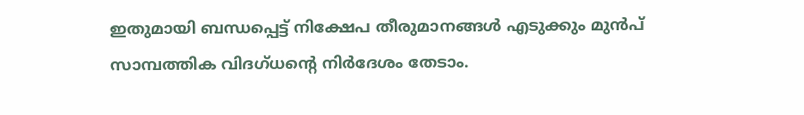ഇതുമായി ബന്ധപ്പെട്ട് നിക്ഷേപ തീരുമാനങ്ങള്‍ എടുക്കും മുന്‍പ് സാമ്പത്തിക വിദഗ്ധന്റെ നിര്‍ദേശം തേടാം.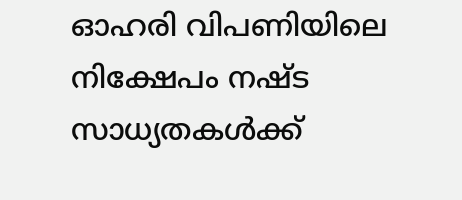ഓഹരി വിപണിയിലെ നിക്ഷേപം നഷ്ട സാധ്യതകള്‍ക്ക്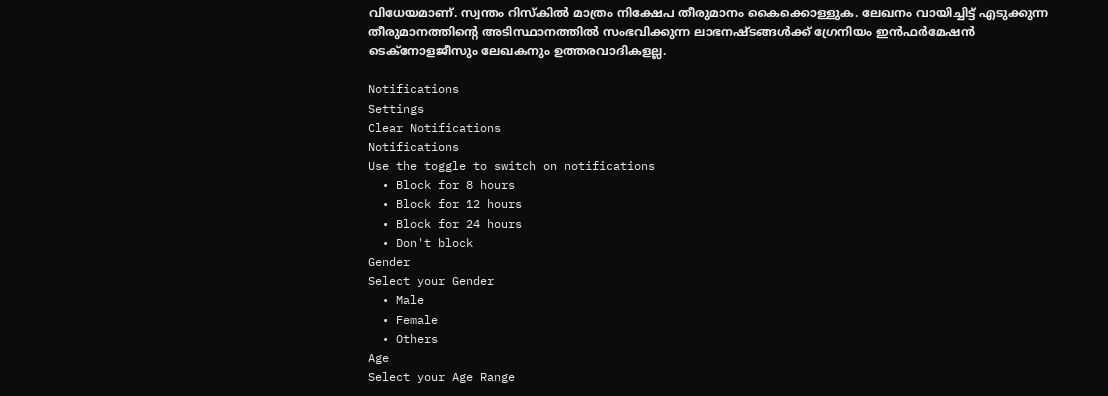വിധേയമാണ്. സ്വന്തം റിസ്‌കില്‍ മാത്രം നിക്ഷേപ തീരുമാനം കൈക്കൊള്ളുക. ലേഖനം വായിച്ചിട്ട് എടുക്കുന്ന തീരുമാനത്തിന്റെ അടിസ്ഥാനത്തില്‍ സംഭവിക്കുന്ന ലാഭനഷ്ടങ്ങള്‍ക്ക് ഗ്രേനിയം ഇന്‍ഫര്‍മേഷന്‍ ടെക്‌നോളജീസും ലേഖകനും ഉത്തരവാദികളല്ല.

Notifications
Settings
Clear Notifications
Notifications
Use the toggle to switch on notifications
  • Block for 8 hours
  • Block for 12 hours
  • Block for 24 hours
  • Don't block
Gender
Select your Gender
  • Male
  • Female
  • Others
Age
Select your Age Range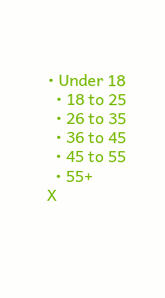• Under 18
  • 18 to 25
  • 26 to 35
  • 36 to 45
  • 45 to 55
  • 55+
X